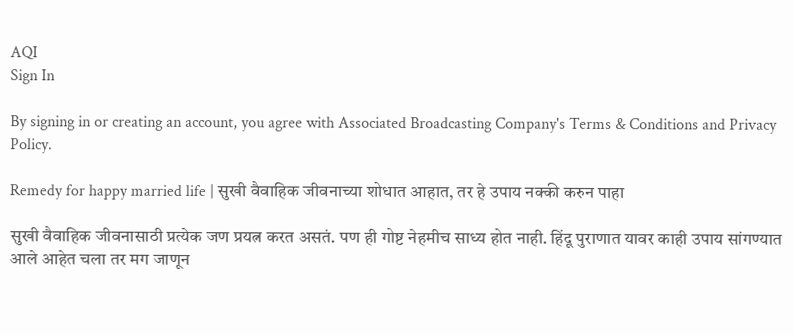AQI
Sign In

By signing in or creating an account, you agree with Associated Broadcasting Company's Terms & Conditions and Privacy Policy.

Remedy for happy married life | सुखी वैवाहिक जीवनाच्या शोधात आहात, तर हे उपाय नक्की करुन पाहा

सुखी वैवाहिक जीवनासाठी प्रत्येक जण प्रयत्न करत असतं. पण ही गोष्ट नेहमीच साध्य होत नाही. हिंदू पुराणात यावर काही उपाय सांगण्यात आले आहेत चला तर मग जाणून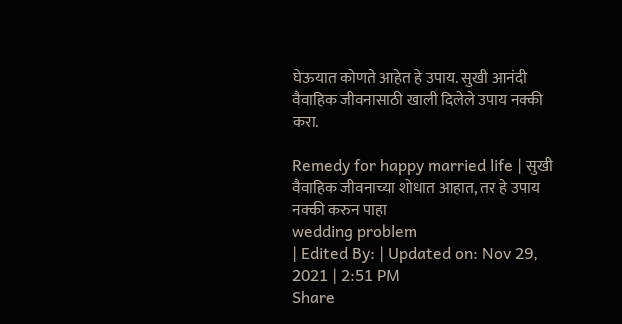घेऊयात कोणते आहेत हे उपाय. सुखी आनंदी वैवाहिक जीवनासाठी खाली दिलेले उपाय नक्की करा.

Remedy for happy married life | सुखी वैवाहिक जीवनाच्या शोधात आहात, तर हे उपाय नक्की करुन पाहा
wedding problem
| Edited By: | Updated on: Nov 29, 2021 | 2:51 PM
Share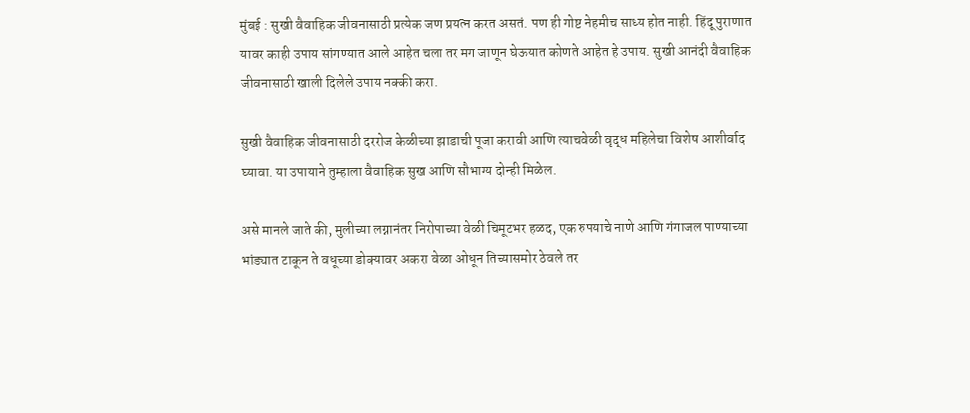मुंबई : सुखी वैवाहिक जीवनासाठी प्रत्येक जण प्रयत्न करत असतं. पण ही गोष्ट नेहमीच साध्य होत नाही. हिंदू पुराणात यावर काही उपाय सांगण्यात आले आहेत चला तर मग जाणून घेऊयात कोणते आहेत हे उपाय. सुखी आनंदी वैवाहिक जीवनासाठी खाली दिलेले उपाय नक्की करा.

सुखी वैवाहिक जीवनासाठी दररोज केळीच्या झाडाची पूजा करावी आणि त्याचवेळी वृद्ध महिलेचा विशेष आशीर्वाद घ्यावा. या उपायाने तुम्हाला वैवाहिक सुख आणि सौभाग्य दोन्ही मिळेल.

असे मानले जाते की, मुलीच्या लग्नानंतर निरोपाच्या वेळी चिमूटभर हळद, एक रुपयाचे नाणे आणि गंगाजल पाण्याच्या भांड्यात टाकून ते वधूच्या डोक्यावर अकरा वेळा ओधून तिच्यासमोर ठेवले तर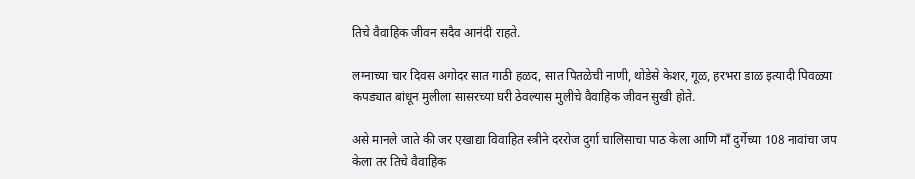तिचे वैवाहिक जीवन सदैव आनंदी राहते.

लग्नाच्या चार दिवस अगोदर सात गाठी हळद, सात पितळेची नाणी, थोडेसे केशर, गूळ, हरभरा डाळ इत्यादी पिवळ्या कपड्यात बांधून मुलीला सासरच्या घरी ठेवल्यास मुलीचे वैवाहिक जीवन सुखी होते.

असे मानले जाते की जर एखाद्या विवाहित स्त्रीने दररोज दुर्गा चालिसाचा पाठ केला आणि माँ दुर्गेच्या 108 नावांचा जप केला तर तिचे वैवाहिक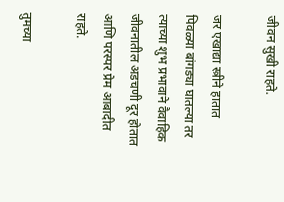जीवन सुखी राहते.

जर एखाद्या स्त्रीने हातात पिवळ्या बांगड्या घातल्या तर त्याच्या शुभ प्रभावाने वैवाहिक जीवनातील अडचणी दूर होतात आणि परस्पर प्रेम आबादीत राहते.

तुमच्या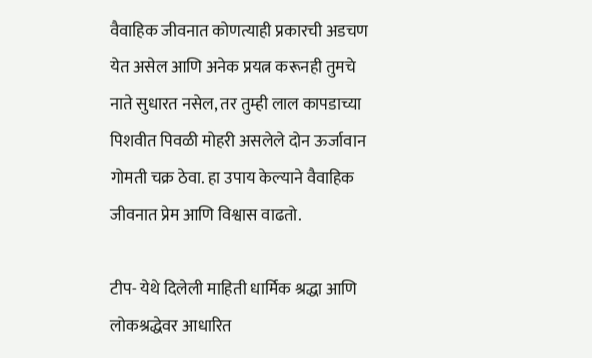वैवाहिक जीवनात कोणत्याही प्रकारची अडचण येत असेल आणि अनेक प्रयत्न करूनही तुमचे नाते सुधारत नसेल, तर तुम्ही लाल कापडाच्या पिशवीत पिवळी मोहरी असलेले दोन ऊर्जावान गोमती चक्र ठेवा. हा उपाय केल्याने वैवाहिक जीवनात प्रेम आणि विश्वास वाढतो.

टीप- येथे दिलेली माहिती धार्मिक श्रद्धा आणि लोकश्रद्धेवर आधारित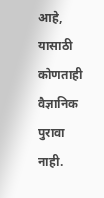आहे, यासाठी कोणताही वैज्ञानिक पुरावा नाही.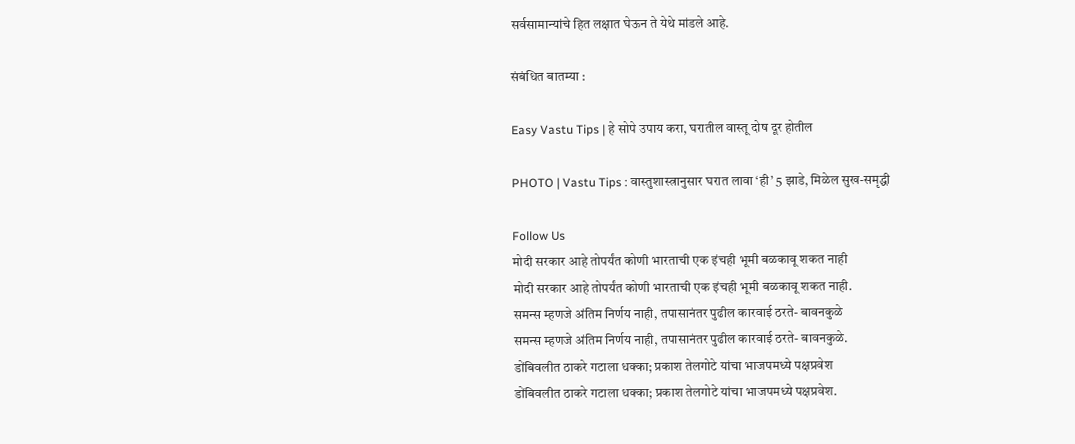सर्वसामान्यांचे हित लक्षात घेऊन ते येथे मांडले आहे.

संबंधित बातम्या :

Easy Vastu Tips | हे सोपे उपाय करा, घरातील वास्तू दोष दूर होतील

PHOTO | Vastu Tips : वास्तुशास्त्रानुसार घरात लावा ‘ही’ 5 झाडे, मिळेल सुख-समृद्धी

Follow Us
मोदी सरकार आहे तोपर्यंत कोणी भारताची एक इंचही भूमी बळकावू शकत नाही
मोदी सरकार आहे तोपर्यंत कोणी भारताची एक इंचही भूमी बळकावू शकत नाही.
समन्स म्हणजे अंतिम निर्णय नाही, तपासानंतर पुढील कारवाई ठरते- बावनकुळे
समन्स म्हणजे अंतिम निर्णय नाही, तपासानंतर पुढील कारवाई ठरते- बावनकुळे.
डोंबिवलीत ठाकरे गटाला धक्का; प्रकाश तेलगोटे यांचा भाजपमध्ये पक्षप्रवेश
डोंबिवलीत ठाकरे गटाला धक्का; प्रकाश तेलगोटे यांचा भाजपमध्ये पक्षप्रवेश.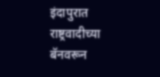इंदापुरात राष्ट्रवादीच्या बॅनवरून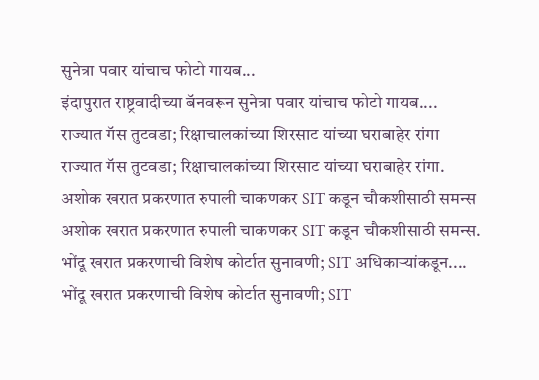सुनेत्रा पवार यांचाच फोटो गायब...
इंदापुरात राष्ट्रवादीच्या बॅनवरून सुनेत्रा पवार यांचाच फोटो गायब....
राज्यात गॅस तुटवडा; रिक्षाचालकांच्या शिरसाट यांच्या घराबाहेर रांगा
राज्यात गॅस तुटवडा; रिक्षाचालकांच्या शिरसाट यांच्या घराबाहेर रांगा.
अशोक खरात प्रकरणात रुपाली चाकणकर SIT कडून चौकशीसाठी समन्स
अशोक खरात प्रकरणात रुपाली चाकणकर SIT कडून चौकशीसाठी समन्स.
भोंदू खरात प्रकरणाची विशेष कोर्टात सुनावणी; SIT अधिकाऱ्यांकडून....
भोंदू खरात प्रकरणाची विशेष कोर्टात सुनावणी; SIT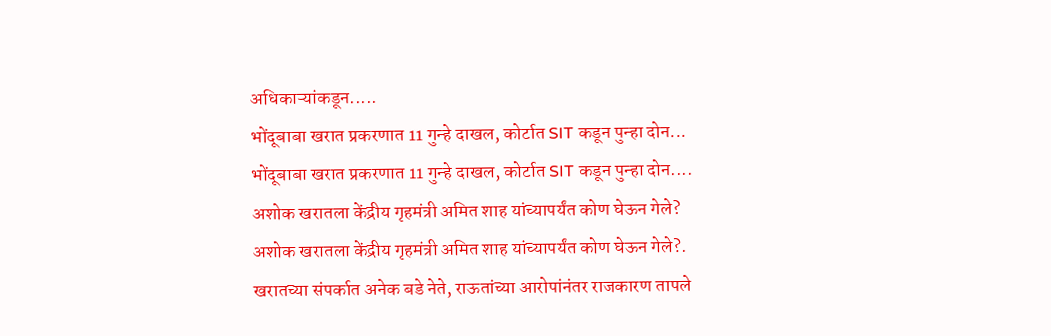अधिकाऱ्यांकडून.....
भोंदूबाबा खरात प्रकरणात 11 गुन्हे दाखल, कोर्टात SIT कडून पुन्हा दोन...
भोंदूबाबा खरात प्रकरणात 11 गुन्हे दाखल, कोर्टात SIT कडून पुन्हा दोन....
अशोक खरातला केंद्रीय गृहमंत्री अमित शाह यांच्यापर्यंत कोण घेऊन गेले?
अशोक खरातला केंद्रीय गृहमंत्री अमित शाह यांच्यापर्यंत कोण घेऊन गेले?.
खरातच्या संपर्कात अनेक बडे नेते, राऊतांच्या आरोपांनंतर राजकारण तापले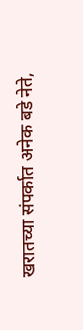खरातच्या संपर्कात अनेक बडे नेते,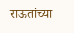राऊतांच्या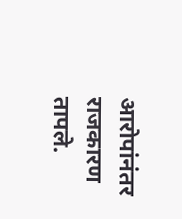आरोपांनंतर राजकारण तापले.